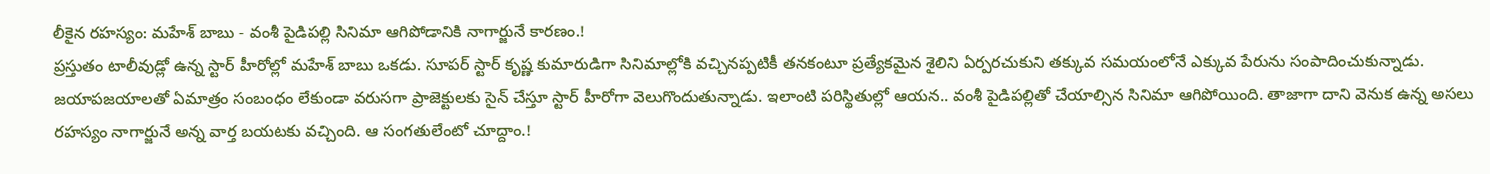లీకైన రహస్యం: మహేశ్ బాబు - వంశీ పైడిపల్లి సినిమా ఆగిపోడానికి నాగార్జునే కారణం.!
ప్రస్తుతం టాలీవుడ్లో ఉన్న స్టార్ హీరోల్లో మహేశ్ బాబు ఒకడు. సూపర్ స్టార్ కృష్ణ కుమారుడిగా సినిమాల్లోకి వచ్చినప్పటికీ తనకంటూ ప్రత్యేకమైన శైలిని ఏర్పరచుకుని తక్కువ సమయంలోనే ఎక్కువ పేరును సంపాదించుకున్నాడు. జయాపజయాలతో ఏమాత్రం సంబంధం లేకుండా వరుసగా ప్రాజెక్టులకు సైన్ చేస్తూ స్టార్ హీరోగా వెలుగొందుతున్నాడు. ఇలాంటి పరిస్థితుల్లో ఆయన.. వంశీ పైడిపల్లితో చేయాల్సిన సినిమా ఆగిపోయింది. తాజాగా దాని వెనుక ఉన్న అసలు రహస్యం నాగార్జునే అన్న వార్త బయటకు వచ్చింది. ఆ సంగతులేంటో చూద్దాం.!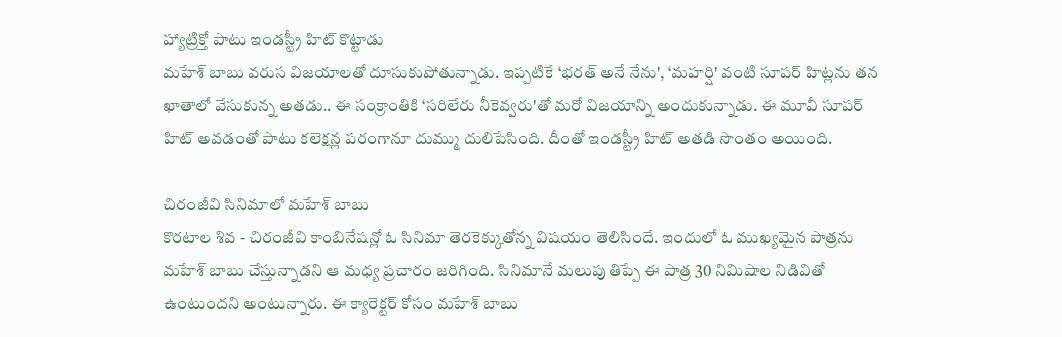హ్యాట్రిక్తో పాటు ఇండస్ట్రీ హిట్ కొట్టాడు
మహేశ్ బాబు వరుస విజయాలతో దూసుకుపోతున్నాడు. ఇప్పటికే ‘భరత్ అనే నేను', ‘మహర్షి' వంటి సూపర్ హిట్లను తన ఖాతాలో వేసుకున్న అతడు.. ఈ సంక్రాంతికి ‘సరిలేరు నీకెవ్వరు'తో మరో విజయాన్ని అందుకున్నాడు. ఈ మూవీ సూపర్ హిట్ అవడంతో పాటు కలెక్షన్ల పరంగానూ దుమ్ము దులిపేసింది. దీంతో ఇండస్ట్రీ హిట్ అతడి సొంతం అయింది.

చిరంజీవి సినిమాలో మహేశ్ బాబు
కొరటాల శివ - చిరంజీవి కాంబినేషన్లో ఓ సినిమా తెరకెక్కుతోన్న విషయం తెలిసిందే. ఇందులో ఓ ముఖ్యమైన పాత్రను మహేశ్ బాబు చేస్తున్నాడని ఆ మధ్య ప్రచారం జరిగింది. సినిమానే మలుపు తిప్పే ఈ పాత్ర 30 నిమిషాల నిడివితో ఉంటుందని అంటున్నారు. ఈ క్యారెక్టర్ కోసం మహేశ్ బాబు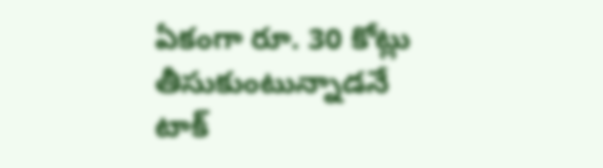ఏకంగా రూ. 30 కోట్లు తీసుకుంటున్నాడనే టాక్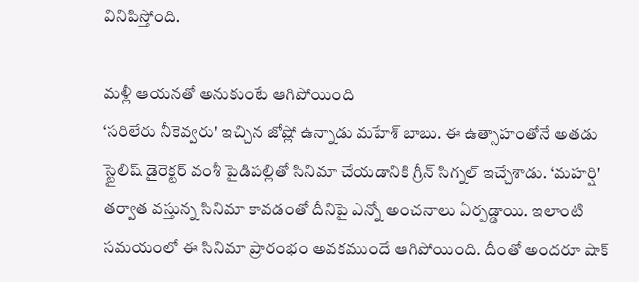వినిపిస్తోంది.

మళ్లీ ఆయనతో అనుకుంటే ఆగిపోయింది
‘సరిలేరు నీకెవ్వరు' ఇచ్చిన జోష్లో ఉన్నాడు మహేశ్ బాబు. ఈ ఉత్సాహంతోనే అతడు స్టైలిష్ డైరెక్టర్ వంశీ పైడిపల్లితో సినిమా చేయడానికి గ్రీన్ సిగ్నల్ ఇచ్చేశాడు. ‘మహర్షి' తర్వాత వస్తున్న సినిమా కావడంతో దీనిపై ఎన్నో అంచనాలు ఏర్పడ్డాయి. ఇలాంటి సమయంలో ఈ సినిమా ప్రారంభం అవకముందే ఆగిపోయింది. దీంతో అందరూ షాక్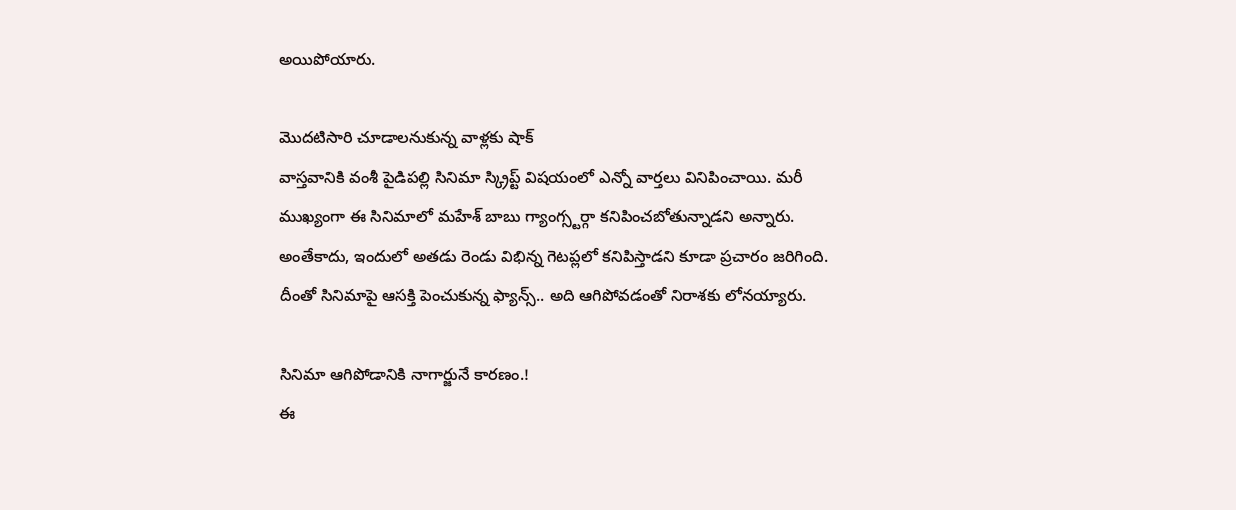అయిపోయారు.

మొదటిసారి చూడాలనుకున్న వాళ్లకు షాక్
వాస్తవానికి వంశీ పైడిపల్లి సినిమా స్క్రిప్ట్ విషయంలో ఎన్నో వార్తలు వినిపించాయి. మరీ ముఖ్యంగా ఈ సినిమాలో మహేశ్ బాబు గ్యాంగ్స్టర్గా కనిపించబోతున్నాడని అన్నారు. అంతేకాదు, ఇందులో అతడు రెండు విభిన్న గెటప్లలో కనిపిస్తాడని కూడా ప్రచారం జరిగింది. దీంతో సినిమాపై ఆసక్తి పెంచుకున్న ఫ్యాన్స్.. అది ఆగిపోవడంతో నిరాశకు లోనయ్యారు.

సినిమా ఆగిపోడానికి నాగార్జునే కారణం.!
ఈ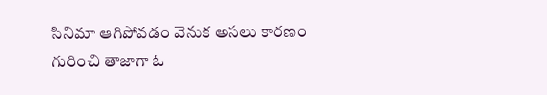సినిమా ఆగిపోవడం వెనుక అసలు కారణం గురించి తాజాగా ఓ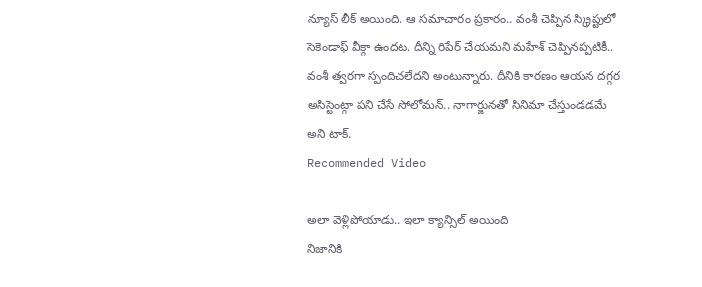న్యూస్ లీక్ అయింది. ఆ సమాచారం ప్రకారం.. వంశీ చెప్పిన స్క్రిప్టులో సెకెండాఫ్ వీక్గా ఉందట. దీన్ని రిపేర్ చేయమని మహేశ్ చెప్పినప్పటికీ.. వంశీ త్వరగా స్పందిచలేదని అంటున్నారు. దీనికి కారణం ఆయన దగ్గర అసిస్టెంట్గా పని చేసే సోలోమన్.. నాగార్జునతో సినిమా చేస్తుండడమే అని టాక్.
Recommended Video

అలా వెళ్లిపోయాడు.. ఇలా క్యాన్సిల్ అయింది
నిజానికి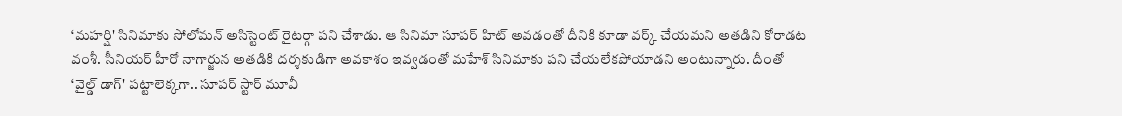‘మహర్షి' సినిమాకు సోలోమన్ అసిస్టెంట్ రైటర్గా పని చేశాడు. ఆ సినిమా సూపర్ హిట్ అవడంతో దీనికి కూడా వర్క్ చేయమని అతడిని కోరాడట వంశీ. సీనియర్ హీరో నాగార్జున అతడికి దర్శకుడిగా అవకాశం ఇవ్వడంతో మహేశ్ సినిమాకు పని చేయలేకపోయాడని అంటున్నారు. దీంతో ‘వైల్డ్ డాగ్' పట్టాలెక్కగా.. సూపర్ స్టార్ మూవీ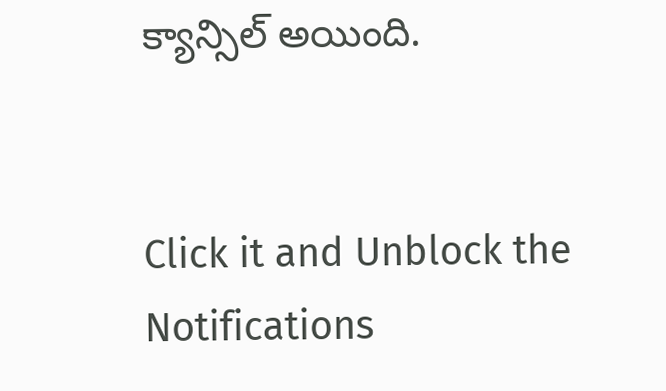క్యాన్సిల్ అయింది.


Click it and Unblock the Notifications